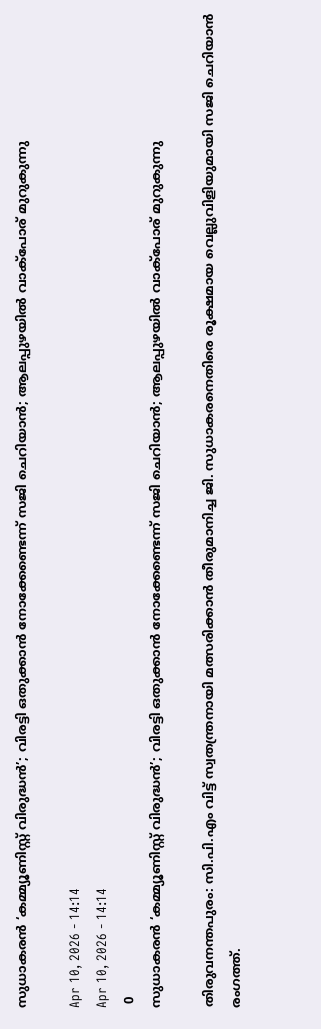സുധാകരൻ ‘കമ്മ്യൂണിസ്റ്റ് വിരുദ്ധൻ’; വിരട്ടി ഒതുക്കാൻ നോക്കേണ്ടെന്ന് സജി ചെറിയാൻ; ആലപ്പുഴയിൽ വാക്പോര് മുറുകുന്നു

Apr 10, 2026 - 14:14
Apr 10, 2026 - 14:14
 0
സുധാകരൻ ‘കമ്മ്യൂണിസ്റ്റ് വിരുദ്ധൻ’; വിരട്ടി ഒതുക്കാൻ നോക്കേണ്ടെന്ന് സജി ചെറിയാൻ; ആലപ്പുഴയിൽ വാക്പോര് മുറുകുന്നു

തിരുവനന്തപുരം: സി.പി.എം വിട്ട് സ്വതന്ത്രനായി മത്സരിക്കാൻ തീരുമാനിച്ച ജി. സുധാകരനെതിരെ രൂക്ഷമായ വെല്ലുവിളിയുമായി സജി ചെറിയാൻ രംഗത്ത്.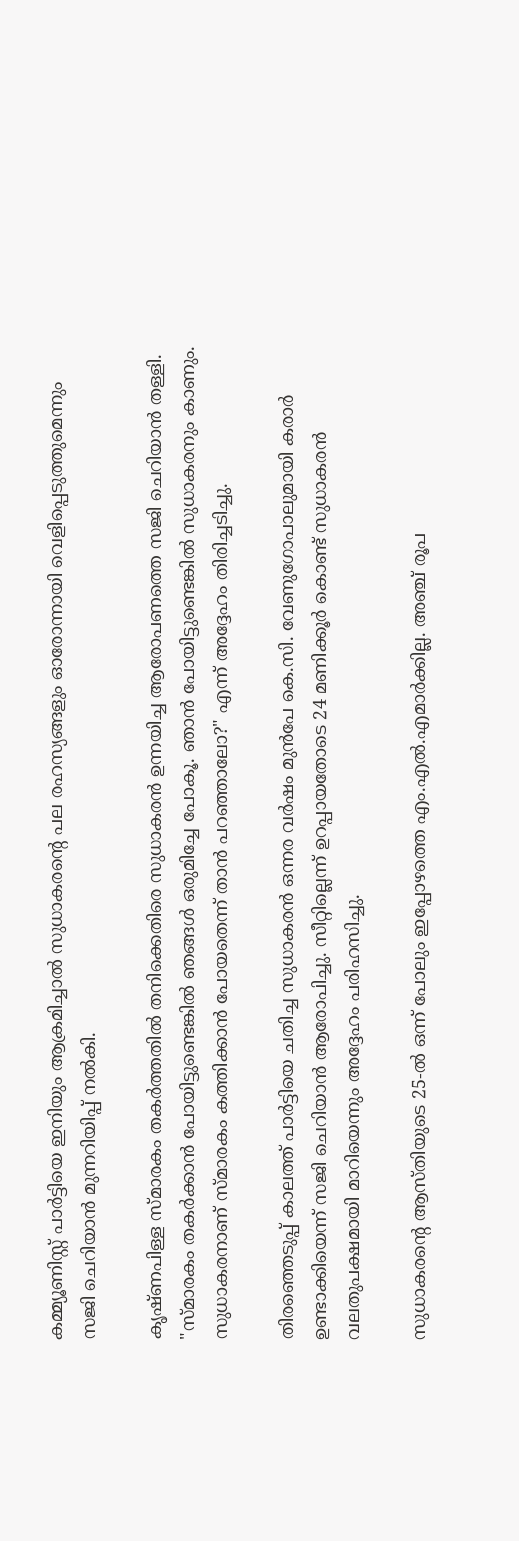കമ്മ്യൂണിസ്റ്റ് പാർട്ടിയെ ഇനിയും ആക്രമിച്ചാൽ സുധാകരന്റെ പല രഹസ്യങ്ങളും ഓരോന്നായി വെളിപ്പെടുത്തുമെന്നും സജി ചെറിയാൻ മുന്നറിയിപ്പ് നൽകി.

കൃഷ്ണപിള്ള സ്മാരകം തകർത്തതിൽ തനിക്കെതിരെ സുധാകരൻ ഉന്നയിച്ച ആരോപണത്തെ സജി ചെറിയാൻ തള്ളി. "സ്മാരകം തകർക്കാൻ പോയിട്ടുണ്ടെങ്കിൽ ഞങ്ങൾ ഒരുമിച്ചേ പോകൂ. ഞാൻ പോയിട്ടുണ്ടെങ്കിൽ സുധാകരനും കാണും. സുധാകരനാണ് സ്മാരകം കത്തിക്കാൻ പോയതെന്ന് താൻ പറഞ്ഞാലോ?" എന്ന് അദ്ദേഹം തിരിച്ചടിച്ചു.

തിരഞ്ഞെടുപ്പ് കാലത്ത് പാർട്ടിയെ ചതിച്ച സുധാകരൻ ഒന്നര വർഷം മുൻപേ കെ.സി. വേണുഗോപാലുമായി കരാർ ഉണ്ടാക്കിയെന്ന് സജി ചെറിയാൻ ആരോപിച്ചു. സീറ്റില്ലെന്ന് ഉറപ്പായതോടെ 24 മണിക്കൂർ കൊണ്ട് സുധാകരൻ വലതുപക്ഷമായി മാറിയെന്നും അദ്ദേഹം പരിഹസിച്ചു.

സുധാകരന്റെ ആസ്തിയുടെ 25-ൽ ഒന്ന് പോലും ഇപ്പോഴത്തെ എം.എൽ.എമാർക്കില്ല. അഞ്ച് രൂപ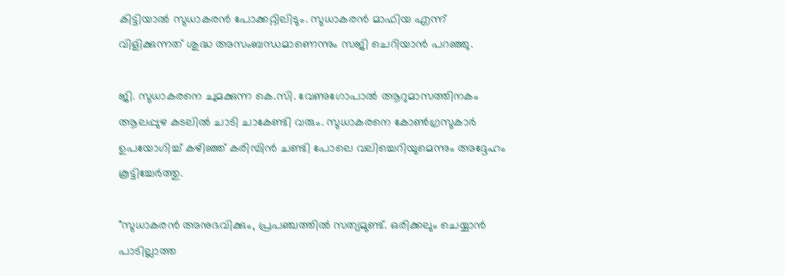കിട്ടിയാൽ സുധാകരൻ പോക്കറ്റിലിടും. സുധാകരൻ മാഫിയ എന്ന് വിളിക്കുന്നത് ശുദ്ധ അസംബന്ധമാണെന്നും സജി ചെറിയാൻ പറഞ്ഞു.

ജി. സുധാകരനെ ചുമക്കുന്ന കെ.സി. വേണുഗോപാൽ ആറുമാസത്തിനകം ആലപ്പുഴ കടലിൽ ചാടി ചാകേണ്ടി വരും. സുധാകരനെ കോൺഗ്രസുകാർ ഉപയോഗിച്ച് കഴിഞ്ഞ് കരിമ്പിൻ ചണ്ടി പോലെ വലിച്ചെറിയുമെന്നും അദ്ദേഹം കൂട്ടിച്ചേർത്തു.

"സുധാകരൻ അനുഭവിക്കും, പ്രപഞ്ചത്തിൽ സത്യമുണ്ട്. ഒരിക്കലും ചെയ്യാൻ പാടില്ലാത്ത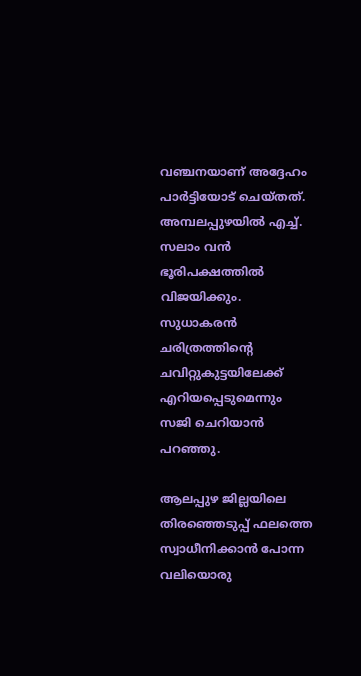വഞ്ചനയാണ് അദ്ദേഹം പാർട്ടിയോട് ചെയ്തത്. അമ്പലപ്പുഴയിൽ എച്ച്. സലാം വൻ ഭൂരിപക്ഷത്തിൽ വിജയിക്കും. സുധാകരൻ ചരിത്രത്തിന്റെ ചവിറ്റുകുട്ടയിലേക്ക് എറിയപ്പെടുമെന്നും സജി ചെറിയാൻ പറഞ്ഞു.

ആലപ്പുഴ ജില്ലയിലെ തിരഞ്ഞെടുപ്പ് ഫലത്തെ സ്വാധീനിക്കാൻ പോന്ന വലിയൊരു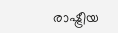രാഷ്ട്രീയ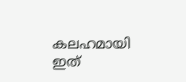കലഹമായി ഇത്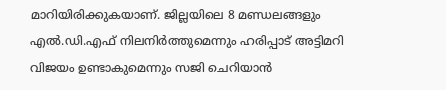മാറിയിരിക്കുകയാണ്. ജില്ലയിലെ 8 മണ്ഡലങ്ങളും എൽ.ഡി.എഫ് നിലനിർത്തുമെന്നും ഹരിപ്പാട് അട്ടിമറി വിജയം ഉണ്ടാകുമെന്നും സജി ചെറിയാൻ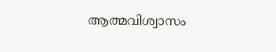ആത്മവിശ്വാസം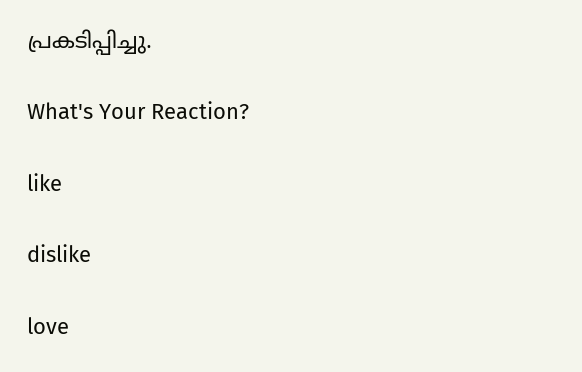പ്രകടിപ്പിച്ചു.

What's Your Reaction?

like

dislike

love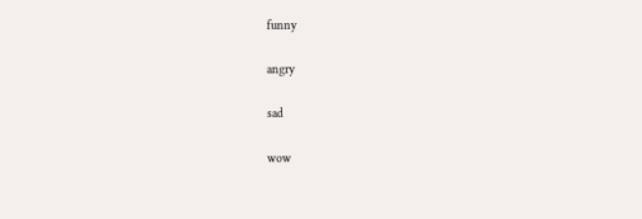funny

angry

sad

wow